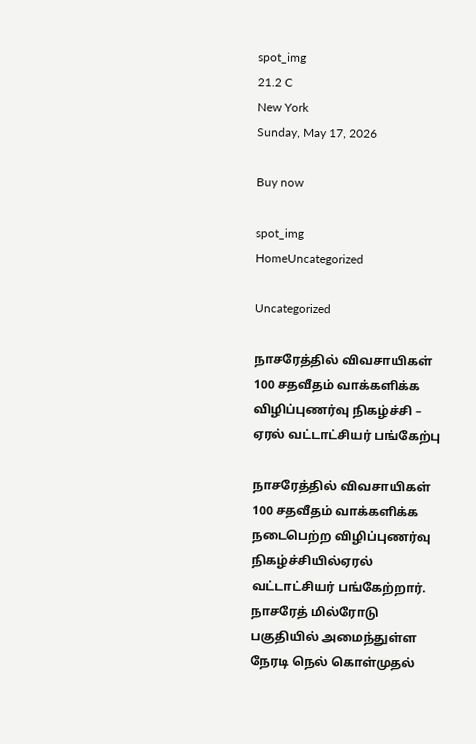spot_img
21.2 C
New York
Sunday, May 17, 2026

Buy now

spot_img
HomeUncategorized

Uncategorized

நாசரேத்தில் விவசாயிகள் 100 சதவீதம் வாக்களிக்க விழிப்புணர்வு நிகழ்ச்சி – ஏரல் வட்டாட்சியர் பங்கேற்பு

நாசரேத்தில் விவசாயிகள் 100 சதவீதம் வாக்களிக்க நடைபெற்ற விழிப்புணர்வு நிகழ்ச்சியில்ஏரல் வட்டாட்சியர் பங்கேற்றார். நாசரேத் மில்ரோடு பகுதியில் அமைந்துள்ள நேரடி நெல் கொள்முதல்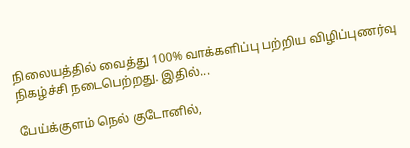நிலையத்தில் வைத்து 100% வாக்களிப்பு பற்றிய விழிப்புணர்வு நிகழ்ச்சி நடைபெற்றது. இதில்...

பேய்க்குளம் நெல் குடோனில்,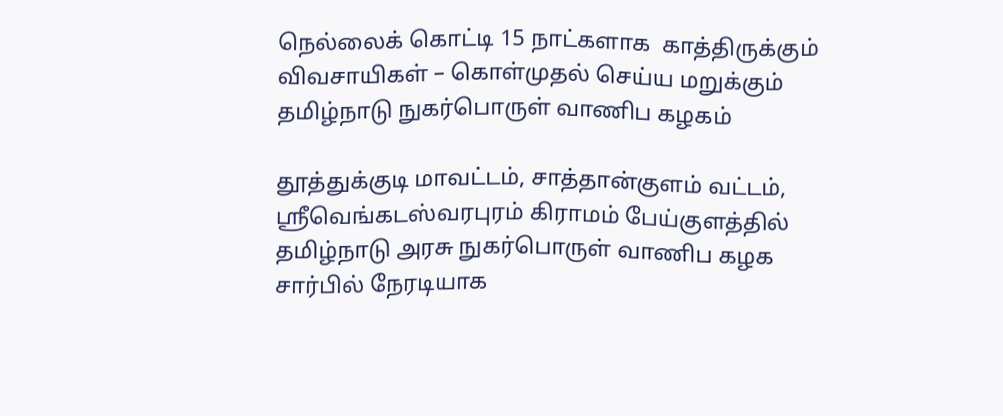நெல்லைக் கொட்டி 15 நாட்களாக  காத்திருக்கும் விவசாயிகள் – கொள்முதல் செய்ய மறுக்கும் தமிழ்நாடு நுகர்பொருள் வாணிப கழகம்

தூத்துக்குடி மாவட்டம், சாத்தான்குளம் வட்டம், ஸ்ரீவெங்கடஸ்வரபுரம் கிராமம் பேய்குளத்தில் தமிழ்நாடு அரசு நுகர்பொருள் வாணிப கழக சார்பில் நேரடியாக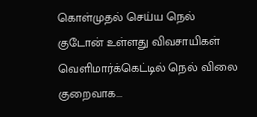கொள்முதல் செய்ய நெல் குடோன் உள்ளது விவசாயிகள் வெளிமார்க்கெட்டில் நெல் விலை குறைவாக...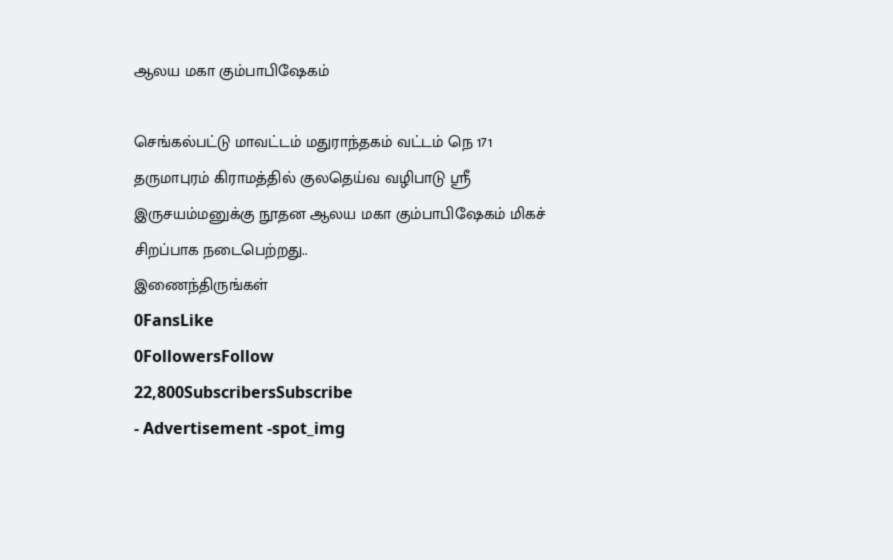ஆலய மகா கும்பாபிஷேகம்

செங்கல்பட்டு மாவட்டம் மதுராந்தகம் வட்டம் நெ 171 தருமாபுரம் கிராமத்தில் குலதெய்வ வழிபாடு ஸ்ரீ இருசயம்மனுக்கு நூதன ஆலய மகா கும்பாபிஷேகம் மிகச் சிறப்பாக நடைபெற்றது..
இணைந்திருங்கள்
0FansLike
0FollowersFollow
22,800SubscribersSubscribe
- Advertisement -spot_img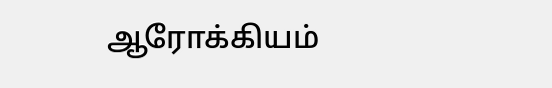ஆரோக்கியம்